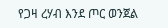የጋዛ ረሃብ እንደ ጦር ወንጀል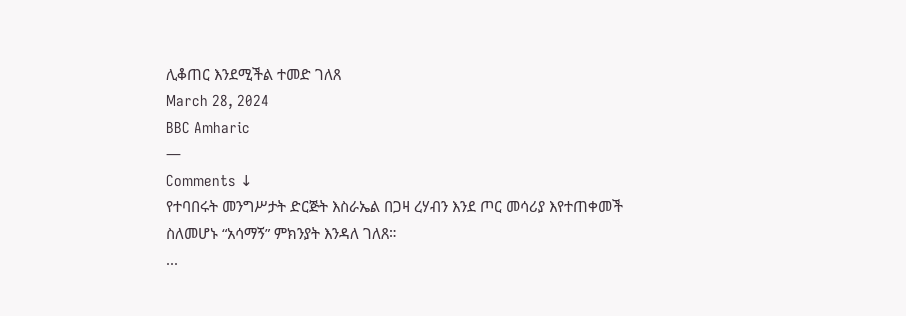ሊቆጠር እንደሚችል ተመድ ገለጸ
March 28, 2024
BBC Amharic
—
Comments ↓
የተባበሩት መንግሥታት ድርጅት እስራኤል በጋዛ ረሃብን እንደ ጦር መሳሪያ እየተጠቀመች ስለመሆኑ “አሳማኝ” ምክንያት እንዳለ ገለጸ።
...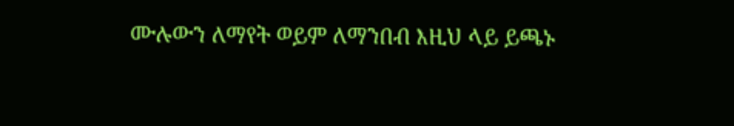ሙሉውን ለማየት ወይም ለማንበብ እዚህ ላይ ይጫኑ